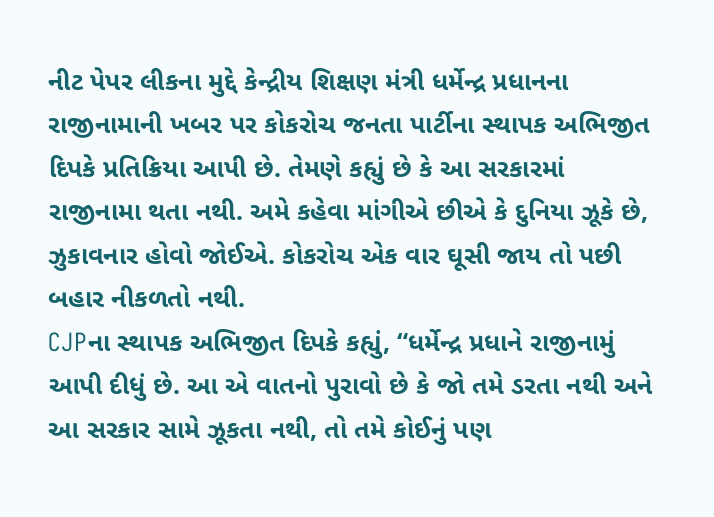નીટ પેપર લીકના મુદ્દે કેન્દ્રીય શિક્ષણ મંત્રી ધર્મેન્દ્ર પ્રધાનના રાજીનામાની ખબર પર કોકરોચ જનતા પાર્ટીના સ્થાપક અભિજીત દિપકે પ્રતિક્રિયા આપી છે. તેમણે કહ્યું છે કે આ સરકારમાં રાજીનામા થતા નથી. અમે કહેવા માંગીએ છીએ કે દુનિયા ઝૂકે છે, ઝુકાવનાર હોવો જોઈએ. કોકરોચ એક વાર ઘૂસી જાય તો પછી બહાર નીકળતો નથી.
CJPના સ્થાપક અભિજીત દિપકે કહ્યું, “ધર્મેન્દ્ર પ્રધાને રાજીનામું આપી દીધું છે. આ એ વાતનો પુરાવો છે કે જો તમે ડરતા નથી અને આ સરકાર સામે ઝૂકતા નથી, તો તમે કોઈનું પણ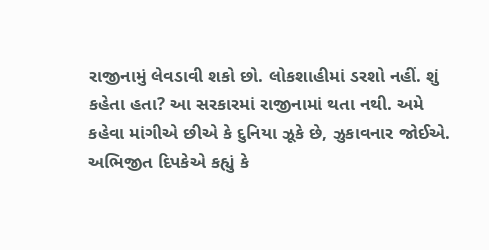રાજીનામું લેવડાવી શકો છો. લોકશાહીમાં ડરશો નહીં. શું કહેતા હતા? આ સરકારમાં રાજીનામાં થતા નથી. અમે કહેવા માંગીએ છીએ કે દુનિયા ઝૂકે છે, ઝુકાવનાર જોઈએ.
અભિજીત દિપકેએ કહ્યું કે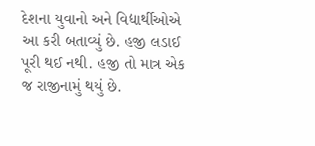દેશના યુવાનો અને વિદ્યાર્થીઓએ આ કરી બતાવ્યું છે. હજી લડાઈ પૂરી થઈ નથી. હજી તો માત્ર એક જ રાજીનામું થયું છે.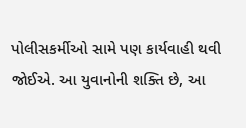પોલીસકર્મીઓ સામે પણ કાર્યવાહી થવી જોઈએ. આ યુવાનોની શક્તિ છે, આ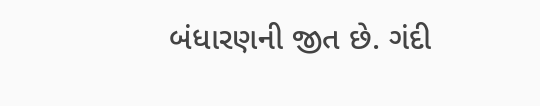બંધારણની જીત છે. ગંદી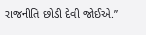રાજનીતિ છોડી દેવી જોઈએ.”